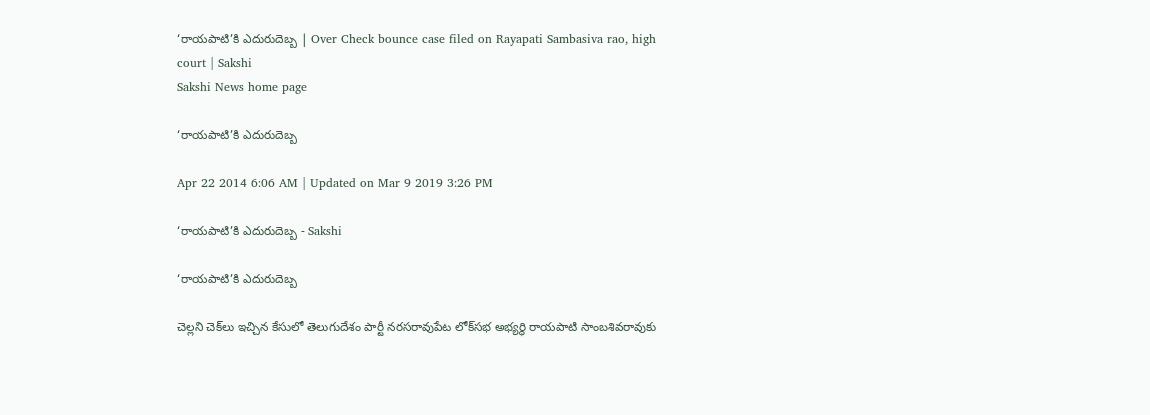‘రాయపాటి’కి ఎదురుదెబ్బ | Over Check bounce case filed on Rayapati Sambasiva rao, high court | Sakshi
Sakshi News home page

‘రాయపాటి’కి ఎదురుదెబ్బ

Apr 22 2014 6:06 AM | Updated on Mar 9 2019 3:26 PM

‘రాయపాటి’కి ఎదురుదెబ్బ - Sakshi

‘రాయపాటి’కి ఎదురుదెబ్బ

చెల్లని చెక్‌లు ఇచ్చిన కేసులో తెలుగుదేశం పార్టీ నరసరావుపేట లోక్‌సభ అభ్యర్థి రాయపాటి సాంబశివరావుకు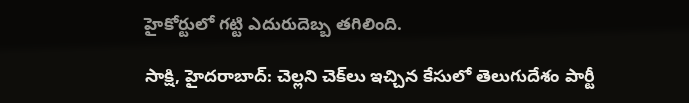హైకోర్టులో గట్టి ఎదురుదెబ్బ తగిలింది.

సాక్షి, హైదరాబాద్: చెల్లని చెక్‌లు ఇచ్చిన కేసులో తెలుగుదేశం పార్టీ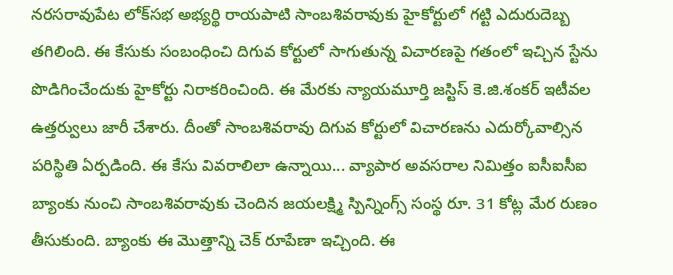నరసరావుపేట లోక్‌సభ అభ్యర్థి రాయపాటి సాంబశివరావుకు హైకోర్టులో గట్టి ఎదురుదెబ్బ తగిలింది. ఈ కేసుకు సంబంధించి దిగువ కోర్టులో సాగుతున్న విచారణపై గతంలో ఇచ్చిన స్టేను పొడిగించేందుకు హైకోర్టు నిరాకరించింది. ఈ మేరకు న్యాయమూర్తి జస్టిస్ కె.జి.శంకర్ ఇటీవల ఉత్తర్వులు జారీ చేశారు. దీంతో సాంబశివరావు దిగువ కోర్టులో విచారణను ఎదుర్కోవాల్సిన పరిస్థితి ఏర్పడింది. ఈ కేసు వివరాలిలా ఉన్నాయి... వ్యాపార అవసరాల నిమిత్తం ఐసీఐసీఐ బ్యాంకు నుంచి సాంబశివరావుకు చెందిన జయలక్ష్మి స్పిన్నింగ్స్ సంస్థ రూ. 31 కోట్ల మేర రుణం తీసుకుంది. బ్యాంకు ఈ మొత్తాన్ని చెక్ రూపేణా ఇచ్చింది. ఈ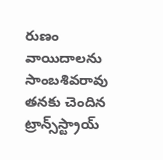రుణం వాయిదాలను సాంబశివరావు తనకు చెందిన ట్రాన్స్‌స్ట్రాయ్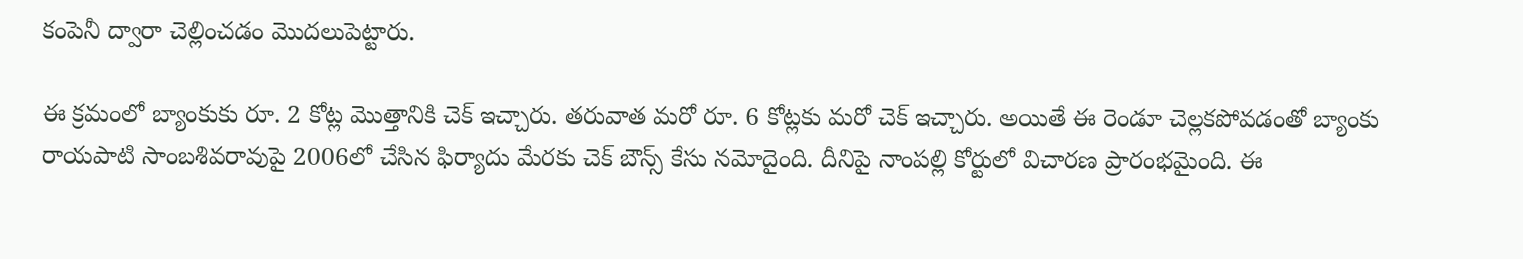కంపెనీ ద్వారా చెల్లించడం మొదలుపెట్టారు.

ఈ క్రమంలో బ్యాంకుకు రూ. 2 కోట్ల మొత్తానికి చెక్ ఇచ్చారు. తరువాత మరో రూ. 6 కోట్లకు మరో చెక్ ఇచ్చారు. అయితే ఈ రెండూ చెల్లకపోవడంతో బ్యాంకు రాయపాటి సాంబశివరావుపై 2006లో చేసిన ఫిర్యాదు మేరకు చెక్ బౌన్స్ కేసు నమోదైంది. దీనిపై నాంపల్లి కోర్టులో విచారణ ప్రారంభమైంది. ఈ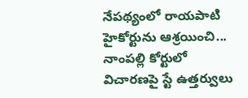నేపథ్యంలో రాయపాటి హైకోర్టును ఆశ్రయించి... నాంపల్లి కోర్టులో విచారణపై స్టే ఉత్తర్వులు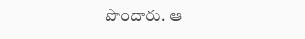పొందారు. ఆ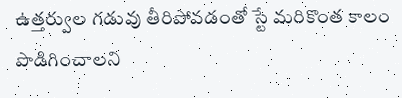ఉత్తర్వుల గడువు తీరిపోవడంతో స్టే మరికొంత కాలం పొడిగించాలని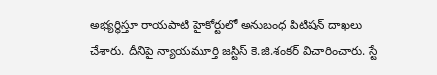అభ్యర్థిస్తూ రాయపాటి హైకోర్టులో అనుబంధ పిటిషన్ దాఖలు చేశారు. దీనిపై న్యాయమూర్తి జస్టిస్ కె.జి.శంకర్ విచారించారు. స్టే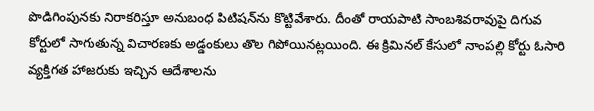పొడిగింపునకు నిరాకరిస్తూ అనుబంధ పిటిషన్‌ను కొట్టివేశారు. దీంతో రాయపాటి సాంబశివరావుపై దిగువ కోర్టులో సాగుతున్న విచారణకు అడ్డంకులు తొల గిపోయినట్లయింది. ఈ క్రిమినల్ కేసులో నాంపల్లి కోర్టు ఓసారి వ్యక్తిగత హాజరుకు ఇచ్చిన ఆదేశాలను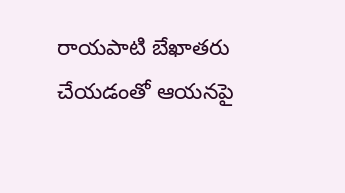రాయపాటి బేఖాతరు చేయడంతో ఆయనపై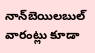నాన్‌బెయిలబుల్ వారంట్లు కూడా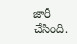జారీ చేసింది.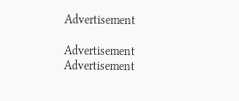Advertisement

Advertisement
Advertisement